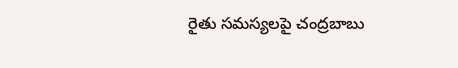రైతు సమస్యలపై చంద్రబాబు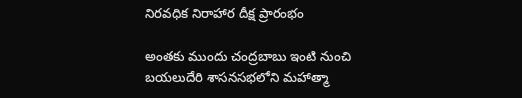నిరవధిక నిరాహార దీక్ష ప్రారంభం

అంతకు ముందు చంద్రబాబు ఇంటి నుంచి బయలుదేరి శాసనసభలోని మహాత్మా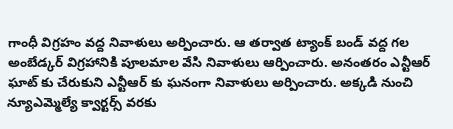గాంధీ విగ్రహం వద్ద నివాళులు అర్పించారు. ఆ తర్వాత ట్యాంక్ బండ్ వద్ద గల అంబేడ్కర్ విగ్రహానికి పూలమాల వేసి నివాళులు ఆర్పించారు. అనంతరం ఎన్టీఆర్ ఘాట్ కు చేరుకుని ఎన్టీఆర్ కు ఘనంగా నివాళులు అర్పించారు. అక్కడి నుంచి న్యూఎమ్మెల్యే క్వార్టర్స్ వరకు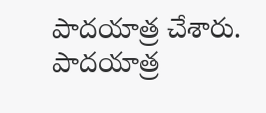పాదయాత్ర చేశారు. పాదయాత్ర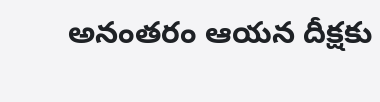అనంతరం ఆయన దీక్షకు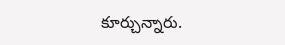కూర్చున్నారు.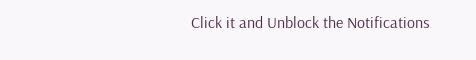Click it and Unblock the Notifications